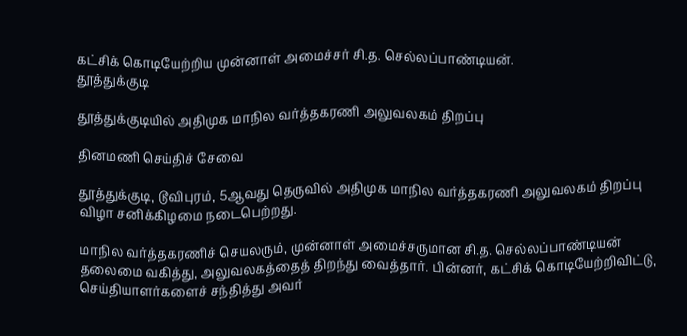கட்சிக் கொடியேற்றிய முன்னாள் அமைச்சர் சி.த. செல்லப்பாண்டியன்.
தூத்துக்குடி

தூத்துக்குடியில் அதிமுக மாநில வர்த்தகரணி அலுவலகம் திறப்பு

தினமணி செய்திச் சேவை

தூத்துக்குடி, டூவிபுரம், 5ஆவது தெருவில் அதிமுக மாநில வர்த்தகரணி அலுவலகம் திறப்பு விழா சனிக்கிழமை நடைபெற்றது.

மாநில வர்த்தகரணிச் செயலரும், முன்னாள் அமைச்சருமான சி.த. செல்லப்பாண்டியன் தலைமை வகித்து, அலுவலகத்தைத் திறந்து வைத்தார். பின்னர், கட்சிக் கொடியேற்றிவிட்டு, செய்தியாளர்களைச் சந்தித்து அவர்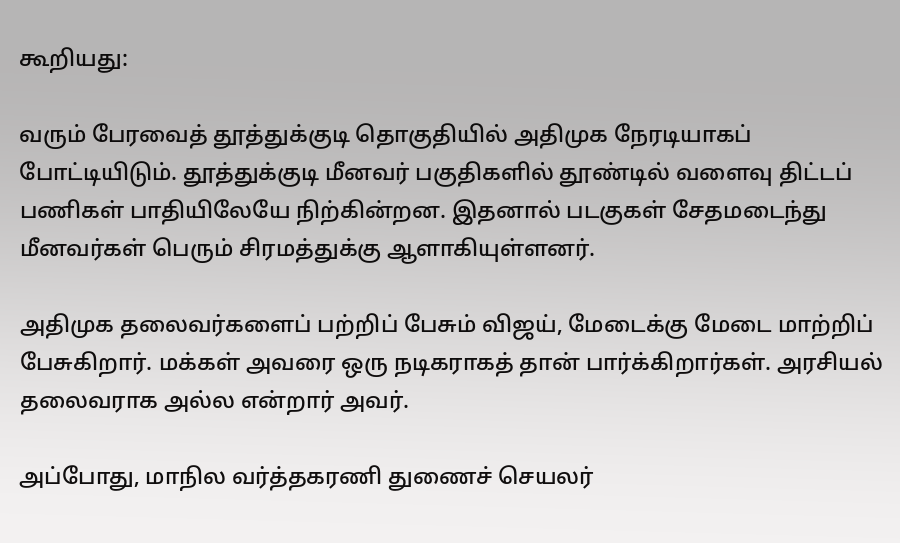கூறியது:

வரும் பேரவைத் தூத்துக்குடி தொகுதியில் அதிமுக நேரடியாகப் போட்டியிடும். தூத்துக்குடி மீனவர் பகுதிகளில் தூண்டில் வளைவு திட்டப் பணிகள் பாதியிலேயே நிற்கின்றன. இதனால் படகுகள் சேதமடைந்து மீனவர்கள் பெரும் சிரமத்துக்கு ஆளாகியுள்ளனர்.

அதிமுக தலைவர்களைப் பற்றிப் பேசும் விஜய், மேடைக்கு மேடை மாற்றிப் பேசுகிறார். மக்கள் அவரை ஒரு நடிகராகத் தான் பார்க்கிறார்கள். அரசியல் தலைவராக அல்ல என்றார் அவர்.

அப்போது, மாநில வர்த்தகரணி துணைச் செயலர்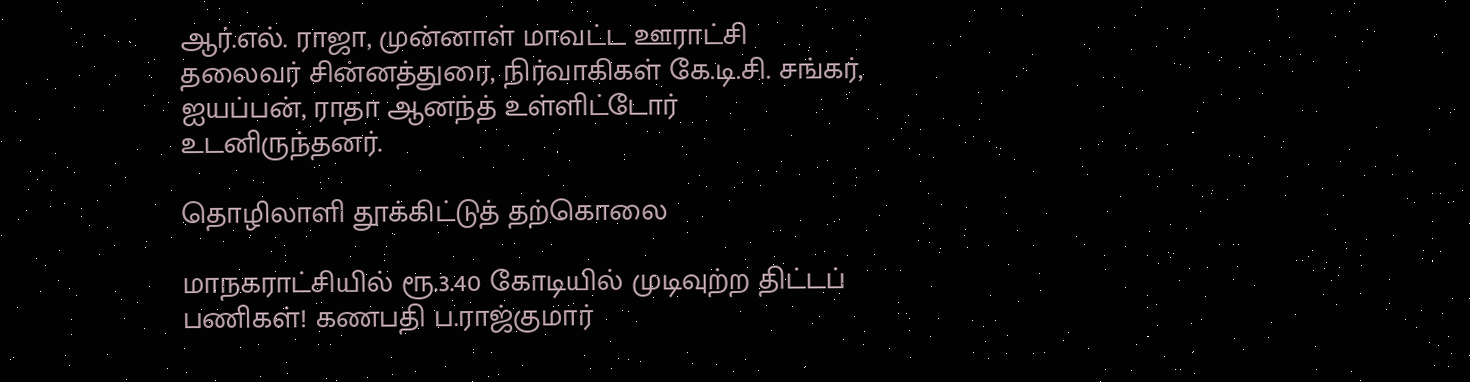ஆர்.எல். ராஜா, முன்னாள் மாவட்ட ஊராட்சி தலைவர் சின்னத்துரை, நிர்வாகிகள் கே.டி.சி. சங்கர், ஐயப்பன், ராதா ஆனந்த் உள்ளிட்டோர் உடனிருந்தனர்.

தொழிலாளி தூக்கிட்டுத் தற்கொலை

மாநகராட்சியில் ரூ.3.40 கோடியில் முடிவுற்ற திட்டப் பணிகள்! கணபதி ப.ராஜ்குமார்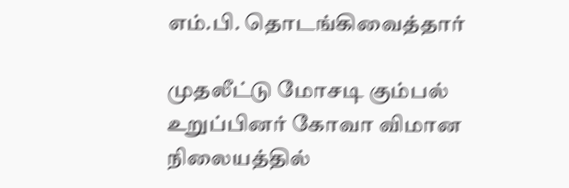எம்.பி. தொடங்கிவைத்தார்

முதலீட்டு மோசடி கும்பல் உறுப்பினர் கோவா விமான நிலையத்தில்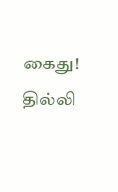கைது! தில்லி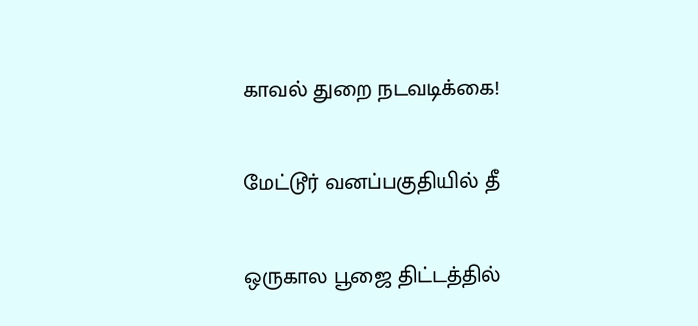காவல் துறை நடவடிக்கை!

மேட்டூர் வனப்பகுதியில் தீ

ஒருகால பூஜை திட்டத்தில்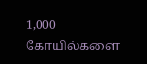1,000 கோயில்களை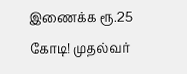இணைக்க ரூ.25 கோடி! முதல்வர்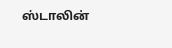ஸ்டாலின்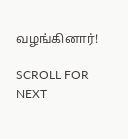வழங்கினார்!

SCROLL FOR NEXT